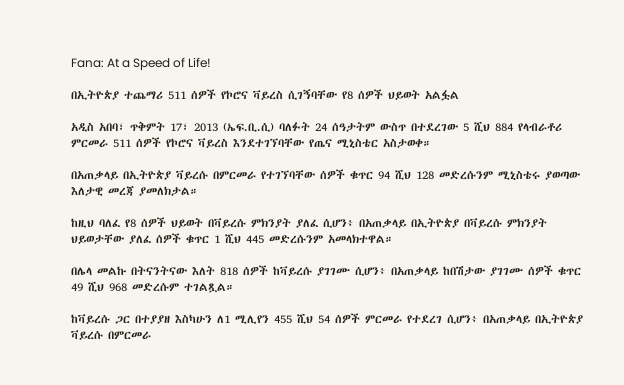Fana: At a Speed of Life!

በኢትዮጵያ ተጨማሪ 511 ሰዎች የኮሮና ቫይረስ ሲገኝባቸው የ8 ሰዎች ህይወት አልፏል

አዲስ አበባ፣ ጥቅምት 17፣ 2013 (ኤፍ.ቢ.ሲ) ባለፉት 24 ሰዓታትም ውስጥ በተደረገው 5 ሺህ 884 የላብራቶሪ ምርመራ 511 ሰዎች የኮሮና ቫይረስ እንደተገኘባቸው የጤና ሚኒስቴር አስታወቀ።

በአጠቃላይ በኢትዮጵያ ቫይረሱ በምርመራ የተገኘባቸው ሰዎች ቁጥር 94 ሺህ 128 መድረሱንም ሚኒስቴሩ ያወጣው እለታዊ መረጃ ያመለክታል።

ከዚህ ባለፈ የ8 ሰዎች ህይወት በቫይረሱ ምክንያት ያለፈ ሲሆን፥ በአጠቃላይ በኢትዮጵያ በቫይረሱ ምክንያት ህይወታቸው ያለፈ ሰዎች ቁጥር 1 ሺህ 445 መድረሱንም አመላክተዋል።

በሌላ መልኩ በትናንትናው እለት 818 ሰዎች ከቫይረሱ ያገገሙ ሲሆን፥ በአጠቃላይ ከበሽታው ያገገሙ ሰዎች ቁጥር 49 ሺህ 968 መድረሱም ተገልጿል።

ከቫይረሱ ጋር በተያያዘ እስካሁን ለ1 ሚሊየን 455 ሺህ 54 ሰዎች ምርመራ የተደረገ ሲሆን፥ በአጠቃላይ በኢትዮጵያ ቫይረሱ በምርመራ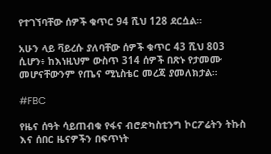የተገኘባቸው ሰዎች ቁጥር 94 ሺህ 128 ደርሷል።

አሁን ላይ ቫይረሱ ያለባቸው ሰዎች ቁጥር 43 ሺህ 803 ሲሆን፥ ከእነዚህም ውስጥ 314 ሰዎች በጽኑ የታመሙ መሆናቸውንም የጤና ሚኒስቴር መረጃ ያመለክታል።

#FBC

የዜና ሰዓት ሳይጠብቁ የፋና ብሮድካስቲንግ ኮርፖሬትን ትኩስ እና ሰበር ዜናዎችን በፍጥነት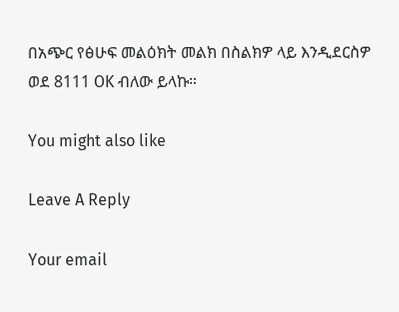በአጭር የፅሁፍ መልዕክት መልክ በስልክዎ ላይ እንዲደርስዎ ወደ 8111 OK ብለው ይላኩ።

You might also like

Leave A Reply

Your email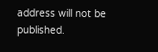address will not be published.